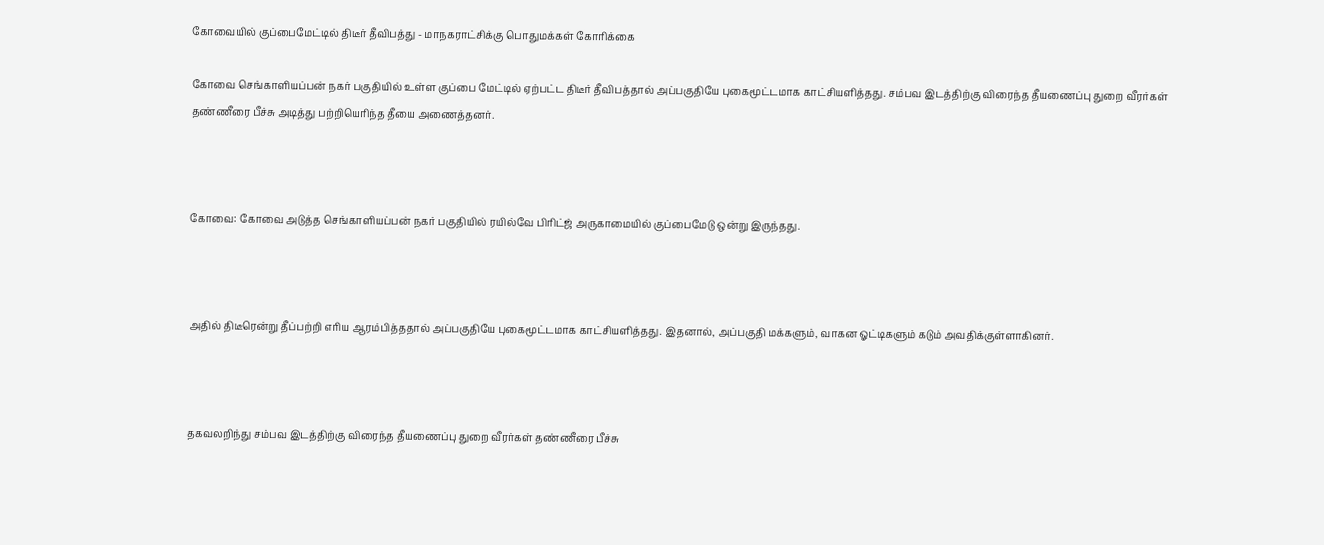கோவையில் குப்பைமேட்டில் திடீர் தீவிபத்து - மாநகராட்சிக்கு பொதுமக்கள் கோரிக்கை

கோவை செங்காளியப்பன் நகர் பகுதியில் உள்ள குப்பை மேட்டில் ஏற்பட்ட திடீர் தீவிபத்தால் அப்பகுதியே புகைமூட்டமாக காட்சியளித்தது. சம்பவ இடத்திற்கு விரைந்த தீயணைப்பு துறை வீரர்கள் தண்ணீரை பீச்சு அடித்து பற்றியெரிந்த தீயை அணைத்தனர்.



கோவை: கோவை அடுத்த செங்காளியப்பன் நகர் பகுதியில் ரயில்வே பிரிட்ஜ் அருகாமையில் குப்பைமேடு ஒன்று இருந்தது.



அதில் திடீரென்று தீப்பற்றி எரிய ஆரம்பித்ததால் அப்பகுதியே புகைமூட்டமாக காட்சியளித்தது. இதனால், அப்பகுதி மக்களும், வாகன ஓட்டிகளும் கடும் அவதிக்குள்ளாகினர்.



தகவலறிந்து சம்பவ இடத்திற்கு விரைந்த தீயணைப்பு துறை வீரர்கள் தண்ணீரை பீச்சு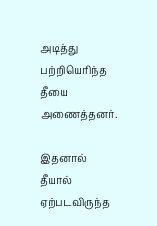அடித்து பற்றியெரிந்த தீயை அணைத்தனர்.

இதனால் தீயால் ஏற்படவிருந்த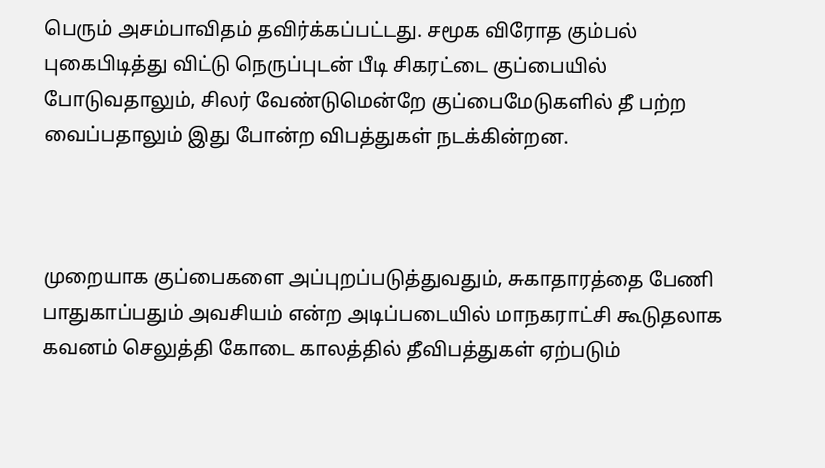பெரும் அசம்பாவிதம் தவிர்க்கப்பட்டது. சமூக விரோத கும்பல் புகைபிடித்து விட்டு நெருப்புடன் பீடி சிகரட்டை குப்பையில் போடுவதாலும், சிலர் வேண்டுமென்றே குப்பைமேடுகளில் தீ பற்ற வைப்பதாலும் இது போன்ற விபத்துகள் நடக்கின்றன.



முறையாக குப்பைகளை அப்புறப்படுத்துவதும், சுகாதாரத்தை பேணி பாதுகாப்பதும் அவசியம் என்ற அடிப்படையில் மாநகராட்சி கூடுதலாக கவனம் செலுத்தி கோடை காலத்தில் தீவிபத்துகள் ஏற்படும்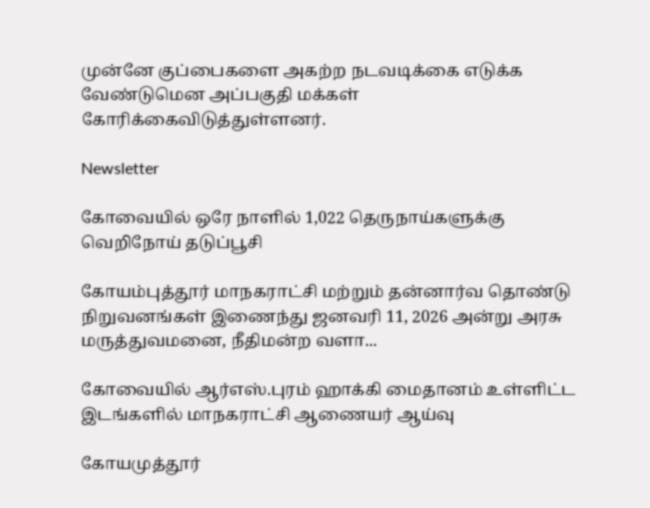முன்னே குப்பைகளை அகற்ற நடவடிக்கை எடுக்க வேண்டுமென அப்பகுதி மக்கள் கோரிக்கைவிடுத்துள்ளனர்.

Newsletter

கோவையில் ஒரே நாளில் 1,022 தெருநாய்களுக்கு வெறிநோய் தடுப்பூசி

கோயம்புத்தூர் மாநகராட்சி மற்றும் தன்னார்வ தொண்டு நிறுவனங்கள் இணைந்து ஜனவரி 11, 2026 அன்று அரசு மருத்துவமனை, நீதிமன்ற வளா...

கோவையில் ஆர்எஸ்.புரம் ஹாக்கி மைதானம் உள்ளிட்ட இடங்களில் மாநகராட்சி ஆணையர் ஆய்வு

கோயமுத்தூர்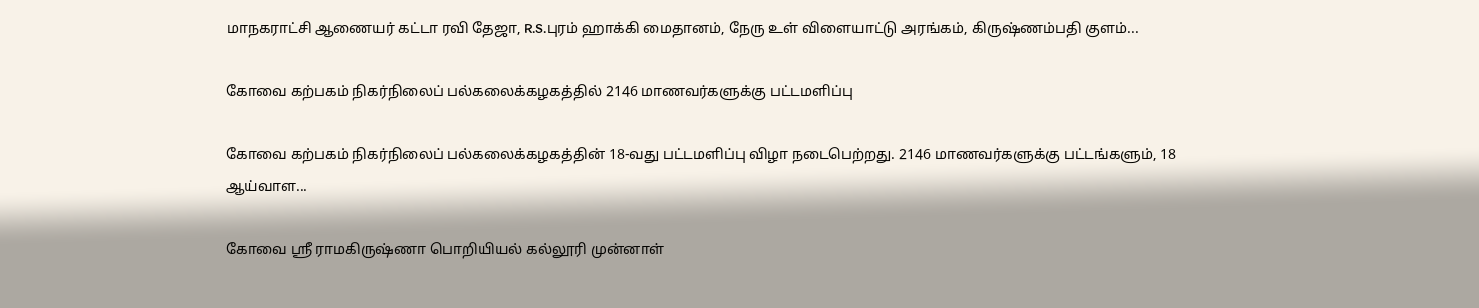மாநகராட்சி ஆணையர் கட்டா ரவி தேஜா, R.S.புரம் ஹாக்கி மைதானம், நேரு உள் விளையாட்டு அரங்கம், கிருஷ்ணம்பதி குளம்...

கோவை கற்பகம் நிகர்நிலைப் பல்கலைக்கழகத்தில் 2146 மாணவர்களுக்கு பட்டமளிப்பு

கோவை கற்பகம் நிகர்நிலைப் பல்கலைக்கழகத்தின் 18-வது பட்டமளிப்பு விழா நடைபெற்றது. 2146 மாணவர்களுக்கு பட்டங்களும், 18 ஆய்வாள...

கோவை ஸ்ரீ ராமகிருஷ்ணா பொறியியல் கல்லூரி முன்னாள்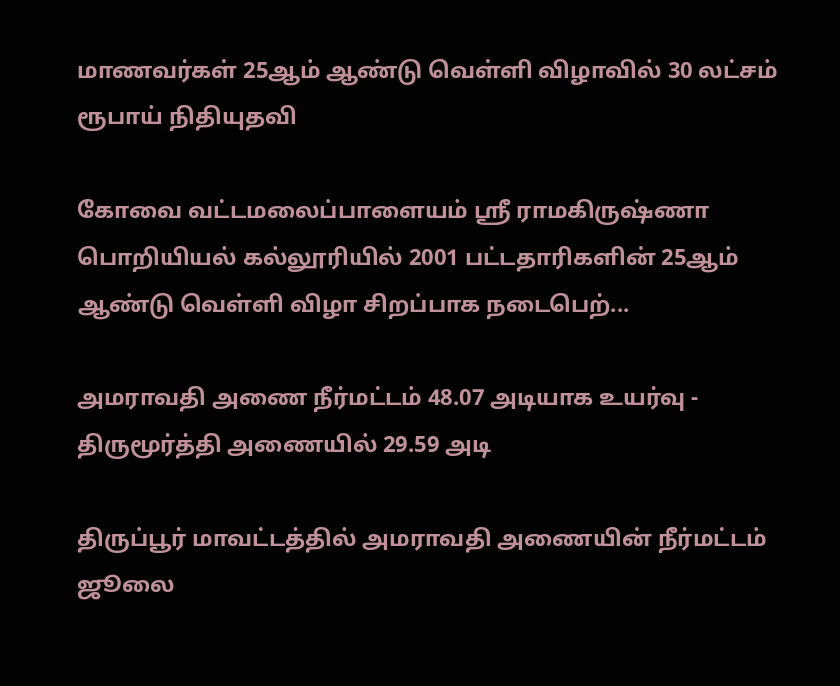மாணவர்கள் 25ஆம் ஆண்டு வெள்ளி விழாவில் 30 லட்சம் ரூபாய் நிதியுதவி

கோவை வட்டமலைப்பாளையம் ஸ்ரீ ராமகிருஷ்ணா பொறியியல் கல்லூரியில் 2001 பட்டதாரிகளின் 25ஆம் ஆண்டு வெள்ளி விழா சிறப்பாக நடைபெற்...

அமராவதி அணை நீர்மட்டம் 48.07 அடியாக உயர்வு - திருமூர்த்தி அணையில் 29.59 அடி

திருப்பூர் மாவட்டத்தில் அமராவதி அணையின் நீர்மட்டம் ஜூலை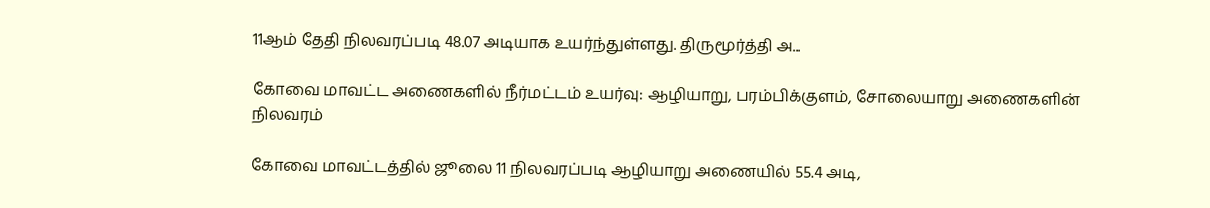11ஆம் தேதி நிலவரப்படி 48.07 அடியாக உயர்ந்துள்ளது. திருமூர்த்தி அ...

கோவை மாவட்ட அணைகளில் நீர்மட்டம் உயர்வு: ஆழியாறு, பரம்பிக்குளம், சோலையாறு அணைகளின் நிலவரம்

கோவை மாவட்டத்தில் ஜூலை 11 நிலவரப்படி ஆழியாறு அணையில் 55.4 அடி,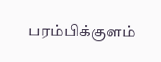பரம்பிக்குளம்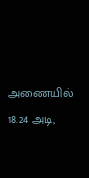அணையில் 18.24 அடி,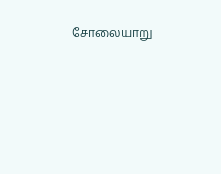சோலையாறு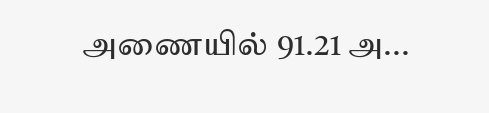அணையில் 91.21 அ...